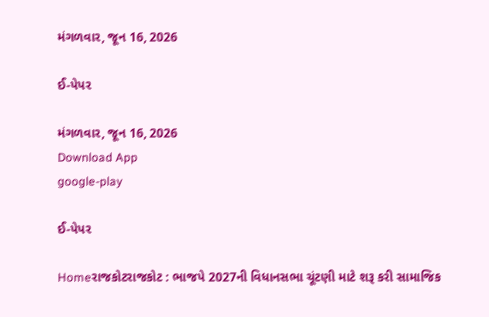મંગળવાર, જૂન 16, 2026

ઈ-પેપર

મંગળવાર, જૂન 16, 2026
Download App
google-play

ઈ-પેપર

Homeરાજકોટરાજકોટ : ભાજપે 2027ની વિધાનસભા ચૂંટણી માટે શરૂ કરી સામાજિક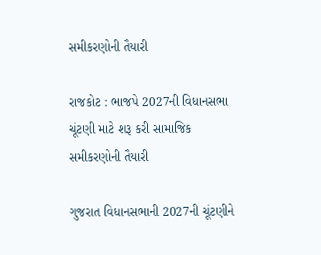સમીકરણોની તૈયારી

રાજકોટ : ભાજપે 2027ની વિધાનસભા ચૂંટણી માટે શરૂ કરી સામાજિક સમીકરણોની તૈયારી

ગુજરાત વિધાનસભાની 2027ની ચૂંટણીને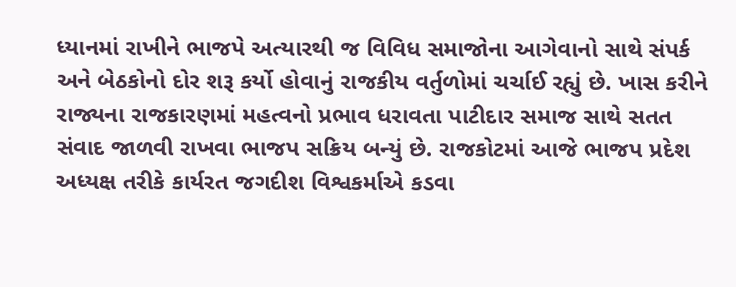ધ્યાનમાં રાખીને ભાજપે અત્યારથી જ વિવિધ સમાજોના આગેવાનો સાથે સંપર્ક અને બેઠકોનો દોર શરૂ કર્યો હોવાનું રાજકીય વર્તુળોમાં ચર્ચાઈ રહ્યું છે. ખાસ કરીને રાજ્યના રાજકારણમાં મહત્વનો પ્રભાવ ધરાવતા પાટીદાર સમાજ સાથે સતત સંવાદ જાળવી રાખવા ભાજપ સક્રિય બન્યું છે. રાજકોટમાં આજે ભાજપ પ્રદેશ અધ્યક્ષ તરીકે કાર્યરત જગદીશ વિશ્વકર્માએ કડવા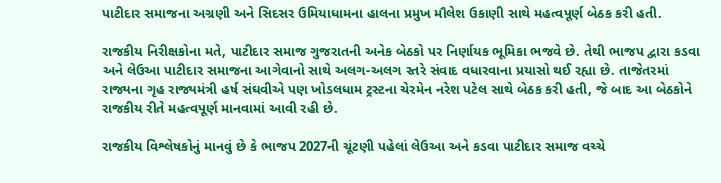પાટીદાર સમાજના અગ્રણી અને સિદસર ઉમિયાધામના હાલના પ્રમુખ મૌલેશ ઉકાણી સાથે મહત્વપૂર્ણ બેઠક કરી હતી.

રાજકીય નિરીક્ષકોના મતે, પાટીદાર સમાજ ગુજરાતની અનેક બેઠકો પર નિર્ણાયક ભૂમિકા ભજવે છે. તેથી ભાજપ દ્વારા કડવા અને લેઉઆ પાટીદાર સમાજના આગેવાનો સાથે અલગ-અલગ સ્તરે સંવાદ વધારવાના પ્રયાસો થઈ રહ્યા છે. તાજેતરમાં રાજ્યના ગૃહ રાજ્યમંત્રી હર્ષ સંઘવીએ પણ ખોડલધામ ટ્રસ્ટના ચેરમેન નરેશ પટેલ સાથે બેઠક કરી હતી, જે બાદ આ બેઠકોને રાજકીય રીતે મહત્વપૂર્ણ માનવામાં આવી રહી છે.

રાજકીય વિશ્લેષકોનું માનવું છે કે ભાજપ 2027ની ચૂંટણી પહેલાં લેઉઆ અને કડવા પાટીદાર સમાજ વચ્ચે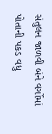સંતુલન જાળવી બંને વર્ગોમાં પોતાની પકડ વધુ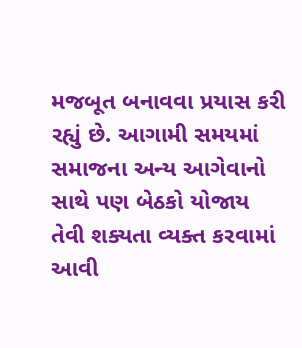મજબૂત બનાવવા પ્રયાસ કરી રહ્યું છે. આગામી સમયમાં સમાજના અન્ય આગેવાનો સાથે પણ બેઠકો યોજાય તેવી શક્યતા વ્યક્ત કરવામાં આવી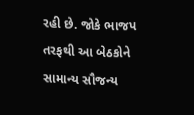રહી છે. જોકે ભાજપ તરફથી આ બેઠકોને સામાન્ય સૌજન્ય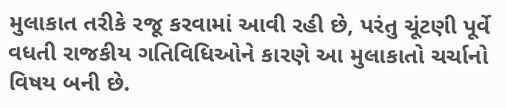મુલાકાત તરીકે રજૂ કરવામાં આવી રહી છે, પરંતુ ચૂંટણી પૂર્વે વધતી રાજકીય ગતિવિધિઓને કારણે આ મુલાકાતો ચર્ચાનો વિષય બની છે.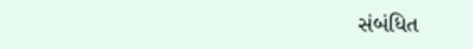સંબંધિત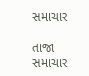સમાચાર

તાજા સમાચાર